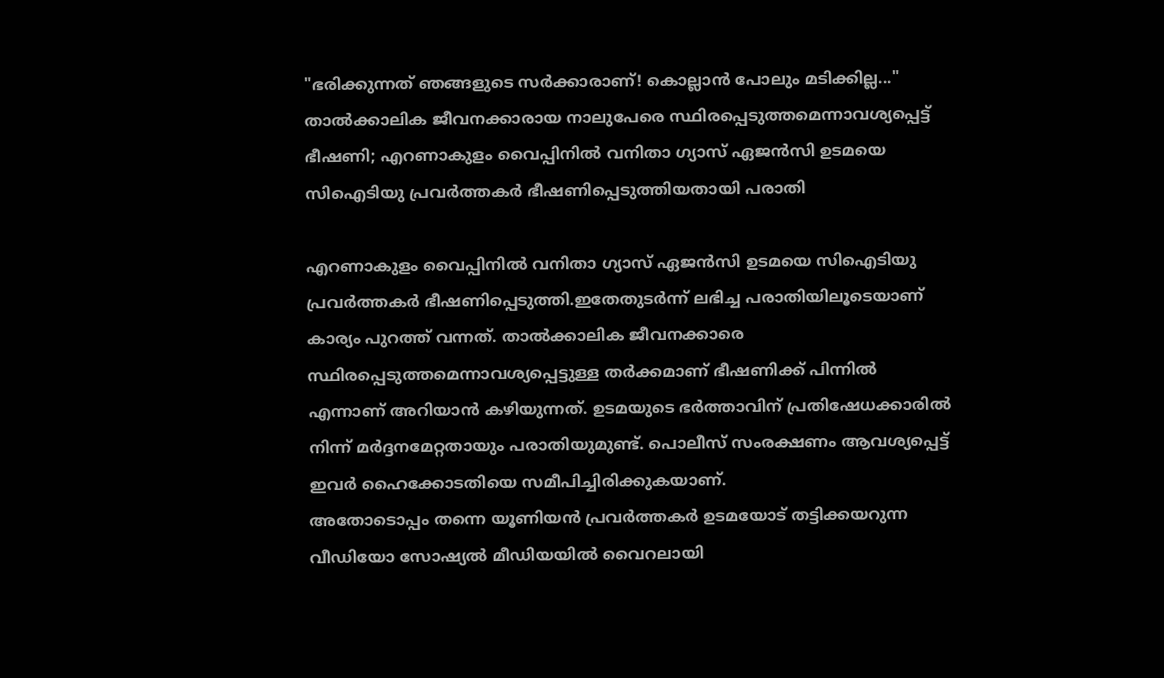"ഭരിക്കുന്നത് ഞങ്ങളുടെ സർക്കാരാണ്! കൊല്ലാൻ പോലും മടിക്കില്ല..." താൽക്കാലിക ജീവനക്കാരായ നാലുപേരെ സ്ഥിരപ്പെടുത്തമെന്നാവശ്യപ്പെട്ട് ഭീഷണി; എറണാകുളം വൈപ്പിനിൽ വനിതാ ഗ്യാസ് ഏജൻസി ഉടമയെ സിഐടിയു പ്രവർത്തകർ ഭീഷണിപ്പെടുത്തിയതായി പരാതി

എറണാകുളം വൈപ്പിനിൽ വനിതാ ഗ്യാസ് ഏജൻസി ഉടമയെ സിഐടിയു പ്രവർത്തകർ ഭീഷണിപ്പെടുത്തി.ഇതേതുടർന്ന് ലഭിച്ച പരാതിയിലൂടെയാണ് കാര്യം പുറത്ത് വന്നത്. താൽക്കാലിക ജീവനക്കാരെ സ്ഥിരപ്പെടുത്തമെന്നാവശ്യപ്പെട്ടുള്ള തർക്കമാണ് ഭീഷണിക്ക് പിന്നിൽ എന്നാണ് അറിയാൻ കഴിയുന്നത്. ഉടമയുടെ ഭർത്താവിന് പ്രതിഷേധക്കാരിൽ നിന്ന് മർദ്ദനമേറ്റതായും പരാതിയുമുണ്ട്. പൊലീസ് സംരക്ഷണം ആവശ്യപ്പെട്ട് ഇവർ ഹൈക്കോടതിയെ സമീപിച്ചിരിക്കുകയാണ്.
അതോടൊപ്പം തന്നെ യൂണിയൻ പ്രവർത്തകർ ഉടമയോട് തട്ടിക്കയറുന്ന വീഡിയോ സോഷ്യൽ മീഡിയയിൽ വൈറലായി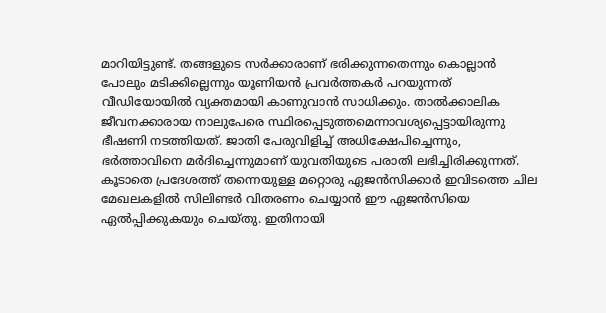മാറിയിട്ടുണ്ട്. തങ്ങളുടെ സർക്കാരാണ് ഭരിക്കുന്നതെന്നും കൊല്ലാൻ പോലും മടിക്കില്ലെന്നും യൂണിയൻ പ്രവർത്തകർ പറയുന്നത് വീഡിയോയിൽ വ്യക്തമായി കാണുവാൻ സാധിക്കും. താൽക്കാലിക ജീവനക്കാരായ നാലുപേരെ സ്ഥിരപ്പെടുത്തമെന്നാവശ്യപ്പെട്ടായിരുന്നു ഭീഷണി നടത്തിയത്. ജാതി പേരുവിളിച്ച് അധിക്ഷേപിച്ചെന്നും, ഭർത്താവിനെ മർദിച്ചെന്നുമാണ് യുവതിയുടെ പരാതി ലഭിച്ചിരിക്കുന്നത്.
കൂടാതെ പ്രദേശത്ത് തന്നെയുള്ള മറ്റൊരു ഏജൻസിക്കാർ ഇവിടത്തെ ചില മേഖലകളിൽ സിലിണ്ടർ വിതരണം ചെയ്യാൻ ഈ ഏജൻസിയെ ഏൽപ്പിക്കുകയും ചെയ്തു. ഇതിനായി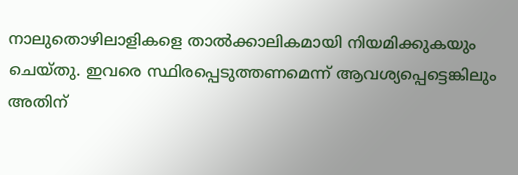നാലുതൊഴിലാളികളെ താൽക്കാലികമായി നിയമിക്കുകയും ചെയ്തു. ഇവരെ സ്ഥിരപ്പെടുത്തണമെന്ന് ആവശ്യപ്പെട്ടെങ്കിലും അതിന്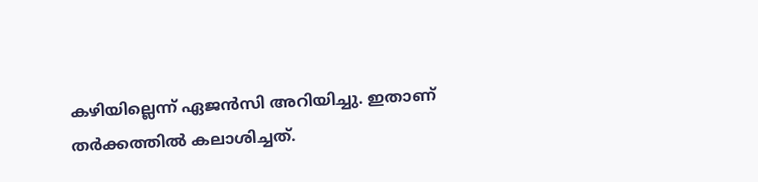കഴിയില്ലെന്ന് ഏജൻസി അറിയിച്ചു. ഇതാണ് തർക്കത്തിൽ കലാശിച്ചത്.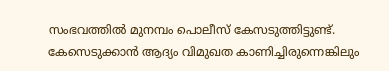സംഭവത്തിൽ മുനമ്പം പൊലീസ് കേസടുത്തിട്ടുണ്ട്. കേസെടുക്കാൻ ആദ്യം വിമുഖത കാണിച്ചിരുന്നെങ്കിലും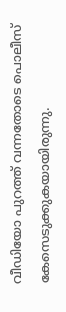വീഡിയോ പുറത്ത് വന്നതോടെ പൊലീസ് കേസെടുക്കുകയായിരുന്നു.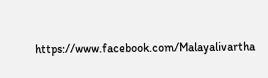https://www.facebook.com/Malayalivartha